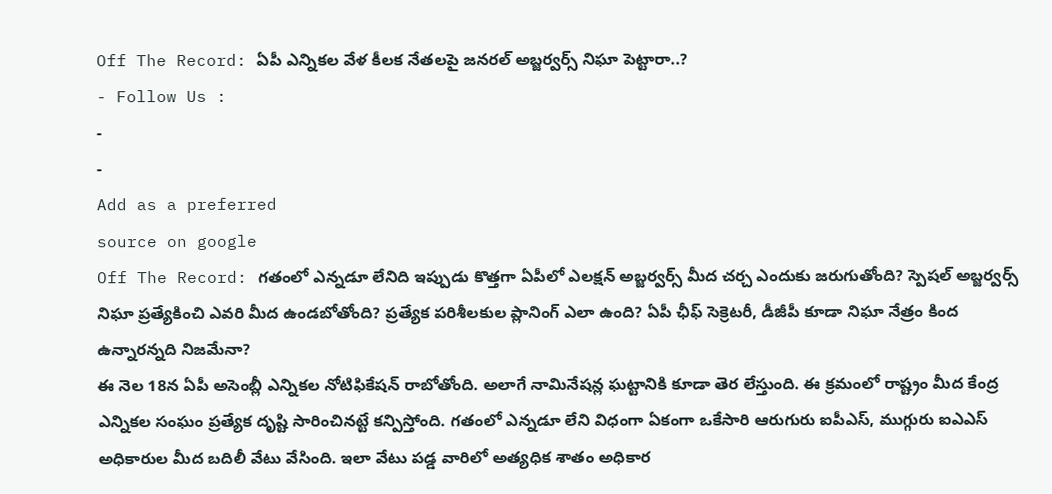Off The Record: ఏపీ ఎన్నికల వేళ కీలక నేతలపై జనరల్ అబ్జర్వర్స్ నిఘా పెట్టారా..?
- Follow Us :
-
-
Add as a preferred
source on google
Off The Record: గతంలో ఎన్నడూ లేనిది ఇప్పుడు కొత్తగా ఏపీలో ఎలక్షన్ అబ్జర్వర్స్ మీద చర్చ ఎందుకు జరుగుతోంది? స్పెషల్ అబ్జర్వర్స్ నిఘా ప్రత్యేకించి ఎవరి మీద ఉండబోతోంది? ప్రత్యేక పరిశీలకుల ప్లానింగ్ ఎలా ఉంది? ఏపీ ఛీఫ్ సెక్రెటరీ, డీజీపీ కూడా నిఘా నేత్రం కింద ఉన్నారన్నది నిజమేనా?
ఈ నెల 18న ఏపీ అసెంబ్లీ ఎన్నికల నోటిఫికేషన్ రాబోతోంది. అలాగే నామినేషన్ల ఘట్టానికి కూడా తెర లేస్తుంది. ఈ క్రమంలో రాష్ట్రం మీద కేంద్ర ఎన్నికల సంఘం ప్రత్యేక దృష్టి సారించినట్టే కన్పిస్తోంది. గతంలో ఎన్నడూ లేని విధంగా ఏకంగా ఒకేసారి ఆరుగురు ఐపీఎస్, ముగ్గురు ఐఎఎస్ అధికారుల మీద బదిలీ వేటు వేసింది. ఇలా వేటు పడ్డ వారిలో అత్యధిక శాతం అధికార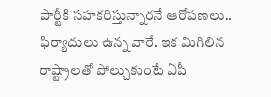పార్టీకి సహకరిస్తున్నారనే ఆరోపణలు.. ఫిర్యాదులు ఉన్న వారే. ఇక మిగిలిన రాష్ట్రాలతో పోల్చుకుంటే ఏపీ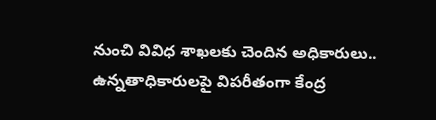నుంచి వివిధ శాఖలకు చెందిన అధికారులు.. ఉన్నతాధికారులపై విపరీతంగా కేంద్ర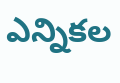ఎన్నికల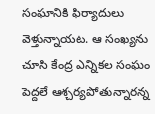సంఘానికి ఫిర్యాదులు వెళ్తున్నాయట. ఆ సంఖ్యను చూసి కేంద్ర ఎన్నికల సంఘం పెద్దలే ఆశ్చర్యపోతున్నారన్న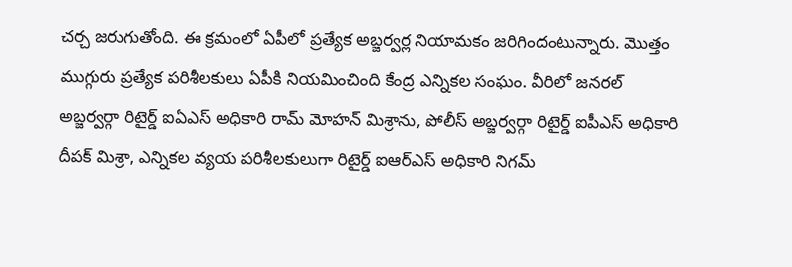చర్చ జరుగుతోంది. ఈ క్రమంలో ఏపీలో ప్రత్యేక అబ్జర్వర్ల నియామకం జరిగిందంటున్నారు. మొత్తం ముగ్గురు ప్రత్యేక పరిశీలకులు ఏపీకి నియమించింది కేంద్ర ఎన్నికల సంఘం. వీరిలో జనరల్ అబ్జర్వర్గా రిటైర్డ్ ఐఏఎస్ అధికారి రామ్ మోహన్ మిశ్రాను, పోలీస్ అబ్జర్వర్గా రిటైర్డ్ ఐపీఎస్ అధికారి దీపక్ మిశ్రా, ఎన్నికల వ్యయ పరిశీలకులుగా రిటైర్డ్ ఐఆర్ఎస్ అధికారి నిగమ్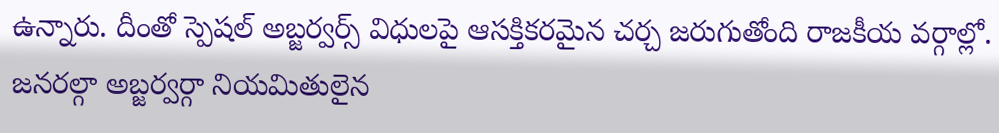ఉన్నారు. దీంతో స్పెషల్ అబ్జర్వర్స్ విధులపై ఆసక్తికరమైన చర్చ జరుగుతోంది రాజకీయ వర్గాల్లో. జనరల్గా అబ్జర్వర్గా నియమితులైన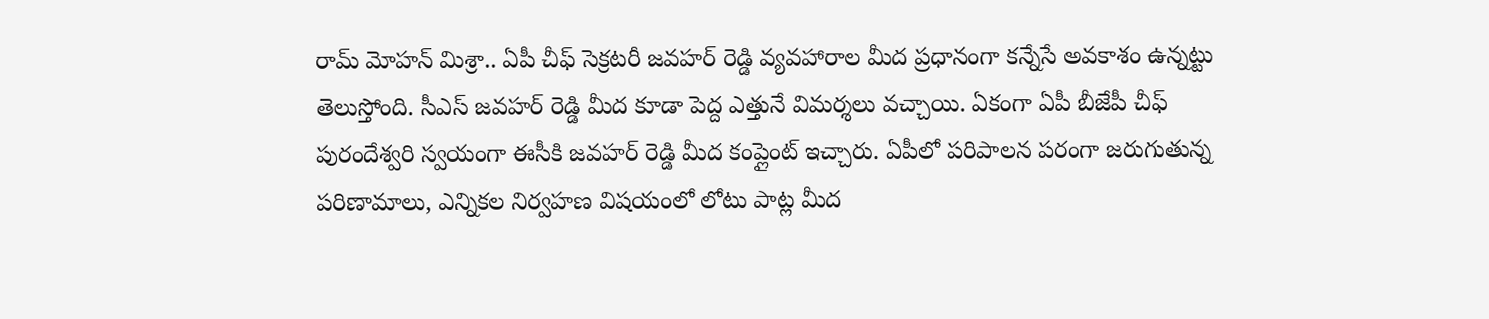రామ్ మోహన్ మిశ్రా.. ఏపీ చీఫ్ సెక్రటరీ జవహర్ రెడ్డి వ్యవహారాల మీద ప్రధానంగా కన్నేసే అవకాశం ఉన్నట్టు తెలుస్తోంది. సీఎస్ జవహర్ రెడ్డి మీద కూడా పెద్ద ఎత్తునే విమర్శలు వచ్చాయి. ఏకంగా ఏపీ బీజేపీ చీఫ్ పురందేశ్వరి స్వయంగా ఈసీకి జవహర్ రెడ్డి మీద కంప్లైంట్ ఇచ్చారు. ఏపీలో పరిపాలన పరంగా జరుగుతున్న పరిణామాలు, ఎన్నికల నిర్వహణ విషయంలో లోటు పాట్ల మీద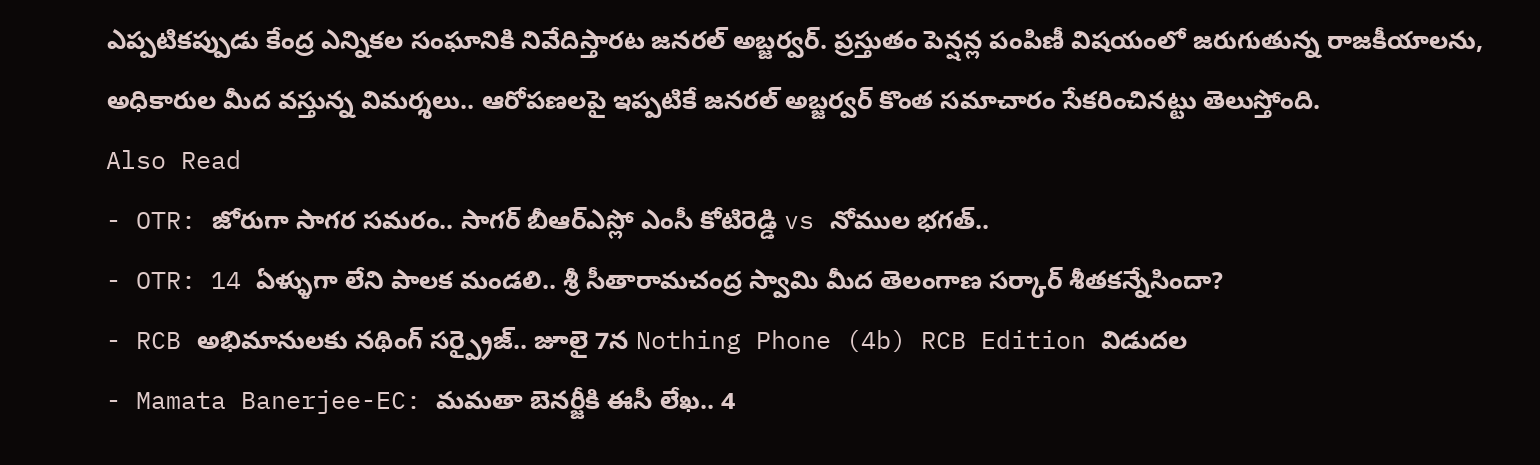ఎప్పటికప్పుడు కేంద్ర ఎన్నికల సంఘానికి నివేదిస్తారట జనరల్ అబ్జర్వర్. ప్రస్తుతం పెన్షన్ల పంపిణీ విషయంలో జరుగుతున్న రాజకీయాలను, అధికారుల మీద వస్తున్న విమర్శలు.. ఆరోపణలపై ఇప్పటికే జనరల్ అబ్జర్వర్ కొంత సమాచారం సేకరించినట్టు తెలుస్తోంది.
Also Read
- OTR: జోరుగా సాగర సమరం.. సాగర్ బీఆర్ఎస్లో ఎంసీ కోటిరెడ్డి vs నోముల భగత్..
- OTR: 14 ఏళ్ళుగా లేని పాలక మండలి.. శ్రీ సీతారామచంద్ర స్వామి మీద తెలంగాణ సర్కార్ శీతకన్నేసిందా?
- RCB అభిమానులకు నథింగ్ సర్ప్రైజ్.. జూలై 7న Nothing Phone (4b) RCB Edition విడుదల
- Mamata Banerjee-EC: మమతా బెనర్జీకి ఈసీ లేఖ.. 4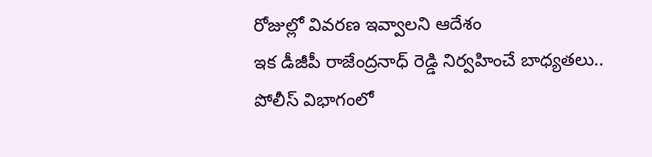రోజుల్లో వివరణ ఇవ్వాలని ఆదేశం
ఇక డీజీపీ రాజేంద్రనాధ్ రెడ్డి నిర్వహించే బాధ్యతలు.. పోలీస్ విభాగంలో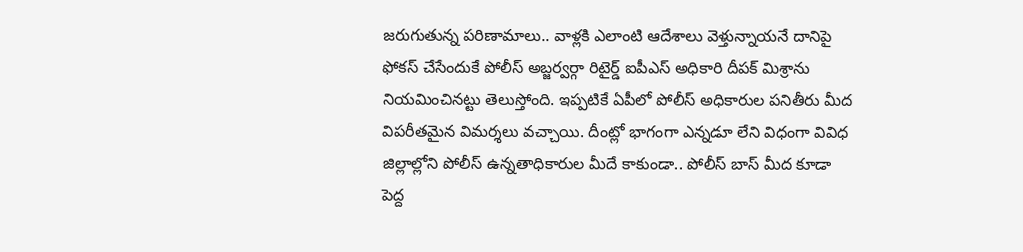జరుగుతున్న పరిణామాలు.. వాళ్లకి ఎలాంటి ఆదేశాలు వెళ్తున్నాయనే దానిపై ఫోకస్ చేసేందుకే పోలీస్ అబ్జర్వర్గా రిటైర్డ్ ఐపీఎస్ అధికారి దీపక్ మిశ్రాను నియమించినట్టు తెలుస్తోంది. ఇప్పటికే ఏపీలో పోలీస్ అధికారుల పనితీరు మీద విపరీతమైన విమర్శలు వచ్చాయి. దీంట్లో భాగంగా ఎన్నడూ లేని విధంగా వివిధ జిల్లాల్లోని పోలీస్ ఉన్నతాధికారుల మీదే కాకుండా.. పోలీస్ బాస్ మీద కూడా పెద్ద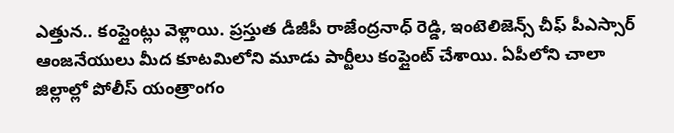ఎత్తున.. కంప్లైంట్లు వెళ్లాయి. ప్రస్తుత డీజీపీ రాజేంద్రనాధ్ రెడ్డి, ఇంటెలిజెన్స్ చీఫ్ పీఎస్సార్ ఆంజనేయులు మీద కూటమిలోని మూడు పార్టీలు కంప్లైంట్ చేశాయి. ఏపీలోని చాలా జిల్లాల్లో పోలీస్ యంత్రాంగం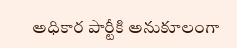అధికార పార్టీకి అనుకూలంగా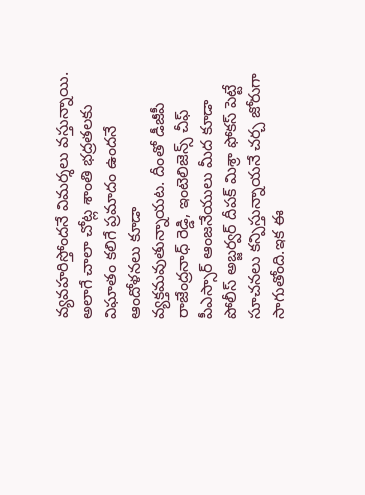వ్యవహరిస్తోందనే విమర్శలు వస్తున్నాయి. అలాగే చాలా చోట్ల శాంతి భద్రతలకు విఘాతం కలిగే ప్రమాదం ఉందనే ఆందోళనలు కూడా వ్యక్తమవుతున్నాయట. దీంతో డీజీపీ రాజేంద్రనాధ్ రెడ్డి, ఇంటెలిజెన్స్ చీఫ్ పీఎస్సార్ ఆంజనేయులు మీద కూడా పోలీస్ అబ్జర్వర్ దీపక్ మిశ్రా ఫోకస్ పెట్టే సూచనలు కన్పిస్తున్నాయనే చర్చ జోరుగా సాగుతోంది.ఇక ఈ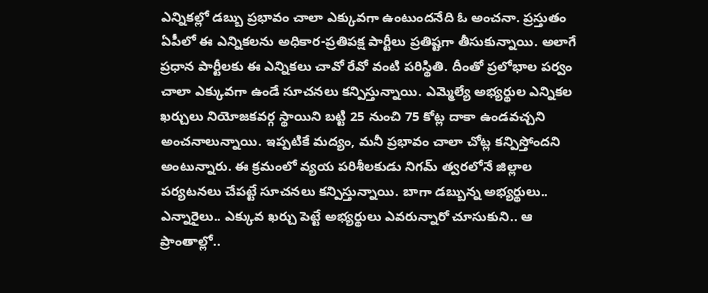ఎన్నికల్లో డబ్బు ప్రభావం చాలా ఎక్కువగా ఉంటుందనేది ఓ అంచనా. ప్రస్తుతం ఏపీలో ఈ ఎన్నికలను అధికార-ప్రతిపక్ష పార్టీలు ప్రతిష్టగా తీసుకున్నాయి. అలాగే ప్రధాన పార్టీలకు ఈ ఎన్నికలు చావో రేవో వంటి పరిస్థితి. దీంతో ప్రలోభాల పర్వం చాలా ఎక్కువగా ఉండే సూచనలు కన్పిస్తున్నాయి. ఎమ్మెల్యే అభ్యర్థుల ఎన్నికల ఖర్చులు నియోజకవర్గ స్థాయిని బట్టి 25 నుంచి 75 కోట్ల దాకా ఉండవచ్చని అంచనాలున్నాయి. ఇప్పటికే మద్యం, మనీ ప్రభావం చాలా చోట్ల కన్పిస్తోందని అంటున్నారు. ఈ క్రమంలో వ్యయ పరిశీలకుడు నిగమ్ త్వరలోనే జిల్లాల పర్యటనలు చేపట్టే సూచనలు కన్పిస్తున్నాయి. బాగా డబ్బున్న అభ్యర్థులు.. ఎన్నారైలు.. ఎక్కువ ఖర్చు పెట్టే అభ్యర్థులు ఎవరున్నారో చూసుకుని.. ఆ ప్రాంతాల్లో..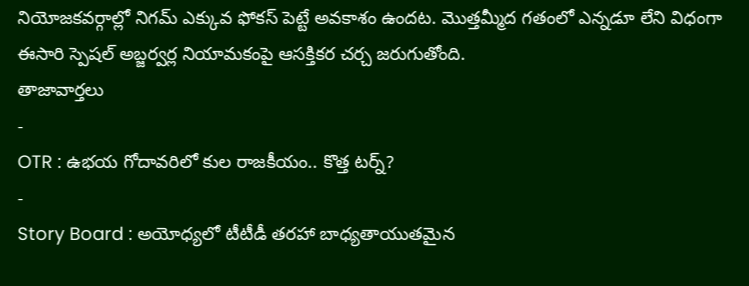నియోజకవర్గాల్లో నిగమ్ ఎక్కువ ఫోకస్ పెట్టే అవకాశం ఉందట. మొత్తమ్మీద గతంలో ఎన్నడూ లేని విధంగా ఈసారి స్పెషల్ అబ్జర్వర్ల నియామకంపై ఆసక్తికర చర్చ జరుగుతోంది.
తాజావార్తలు
-
OTR : ఉభయ గోదావరిలో కుల రాజకీయం.. కొత్త టర్న్?
-
Story Board : అయోధ్యలో టీటీడీ తరహా బాధ్యతాయుతమైన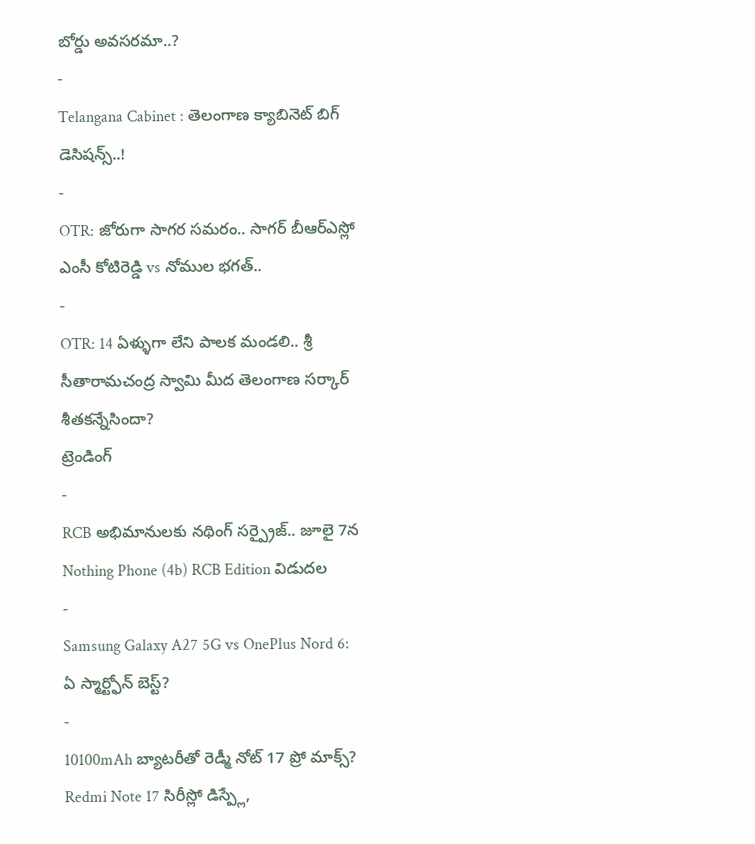బోర్డు అవసరమా..?
-
Telangana Cabinet : తెలంగాణ క్యాబినెట్ బిగ్ డెసిషన్స్..!
-
OTR: జోరుగా సాగర సమరం.. సాగర్ బీఆర్ఎస్లో ఎంసీ కోటిరెడ్డి vs నోముల భగత్..
-
OTR: 14 ఏళ్ళుగా లేని పాలక మండలి.. శ్రీ సీతారామచంద్ర స్వామి మీద తెలంగాణ సర్కార్ శీతకన్నేసిందా?
ట్రెండింగ్
-
RCB అభిమానులకు నథింగ్ సర్ప్రైజ్.. జూలై 7న Nothing Phone (4b) RCB Edition విడుదల
-
Samsung Galaxy A27 5G vs OnePlus Nord 6: ఏ స్మార్ట్ఫోన్ బెస్ట్?
-
10100mAh బ్యాటరీతో రెడ్మీ నోట్ 17 ప్రో మాక్స్? Redmi Note 17 సిరీస్లో డిస్ప్లే,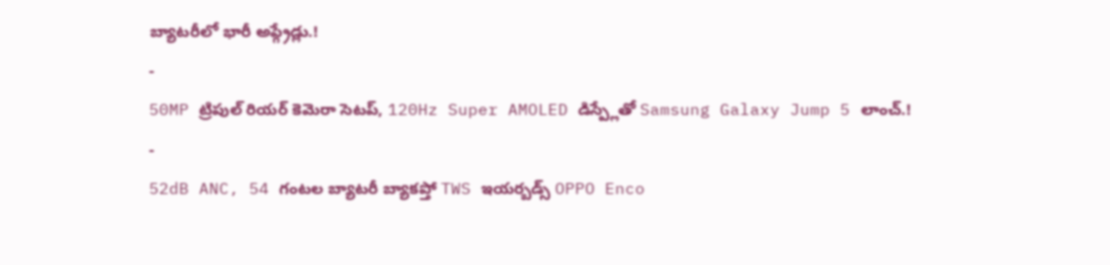బ్యాటరీలో భారీ అప్గ్రేడ్లు.!
-
50MP ట్రిపుల్ రియర్ కెమెరా సెటప్, 120Hz Super AMOLED డిస్ప్లేతో Samsung Galaxy Jump 5 లాంచ్.!
-
52dB ANC, 54 గంటల బ్యాటరీ బ్యాకప్తో TWS ఇయర్బడ్స్ OPPO Enco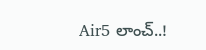Air5 లాంచ్..!